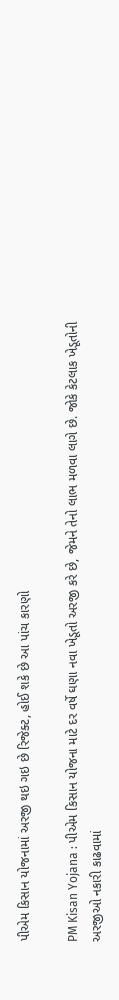પીએમ કિસાન યોજનામાં અરજી થઇ ગઇ છે રિજેક્ટ, હોઈ શકે છે આ પાંચ કારણો

PM Kisan Yojana : પીએમ કિસાન યોજના માટે દર વર્ષે ઘણા નવા ખેડૂતો અરજી કરે છે, જેમને તેનો લાભ મળવા લાગે છે. જોકે કેટલાક ખેડૂતોની અરજીઓ નકારી કાઢવામાં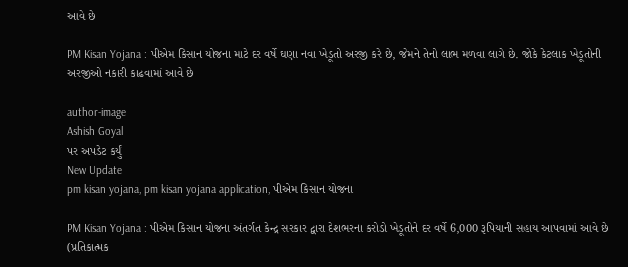આવે છે

PM Kisan Yojana : પીએમ કિસાન યોજના માટે દર વર્ષે ઘણા નવા ખેડૂતો અરજી કરે છે, જેમને તેનો લાભ મળવા લાગે છે. જોકે કેટલાક ખેડૂતોની અરજીઓ નકારી કાઢવામાં આવે છે

author-image
Ashish Goyal
પર અપડેટ કર્યું
New Update
pm kisan yojana, pm kisan yojana application, પીએમ કિસાન યોજના

PM Kisan Yojana : પીએમ કિસાન યોજના અંતર્ગત કેન્દ્ર સરકાર દ્વારા દેશભરના કરોડો ખેડૂતોને દર વર્ષે 6,000 રૂપિયાની સહાય આપવામાં આવે છે (પ્રતિકાત્મક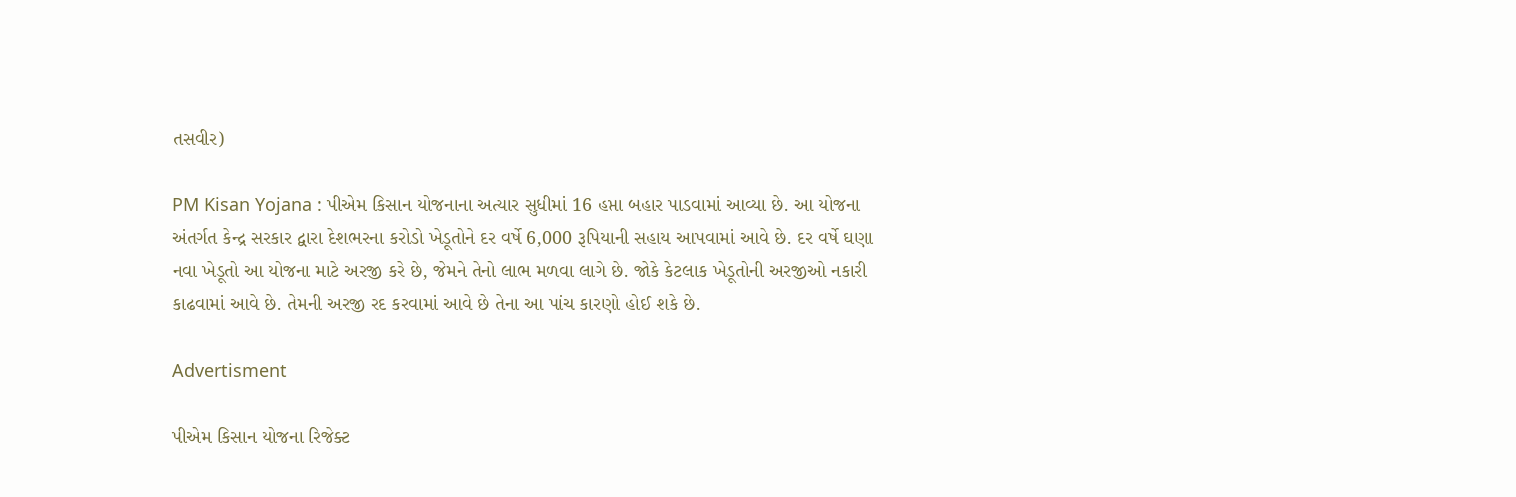તસવીર)

PM Kisan Yojana : પીએમ કિસાન યોજનાના અત્યાર સુધીમાં 16 હપ્તા બહાર પાડવામાં આવ્યા છે. આ યોજના અંતર્ગત કેન્દ્ર સરકાર દ્વારા દેશભરના કરોડો ખેડૂતોને દર વર્ષે 6,000 રૂપિયાની સહાય આપવામાં આવે છે. દર વર્ષે ઘણા નવા ખેડૂતો આ યોજના માટે અરજી કરે છે, જેમને તેનો લાભ મળવા લાગે છે. જોકે કેટલાક ખેડૂતોની અરજીઓ નકારી કાઢવામાં આવે છે. તેમની અરજી રદ કરવામાં આવે છે તેના આ પાંચ કારણો હોઈ શકે છે.

Advertisment

પીએમ કિસાન યોજના રિજેક્ટ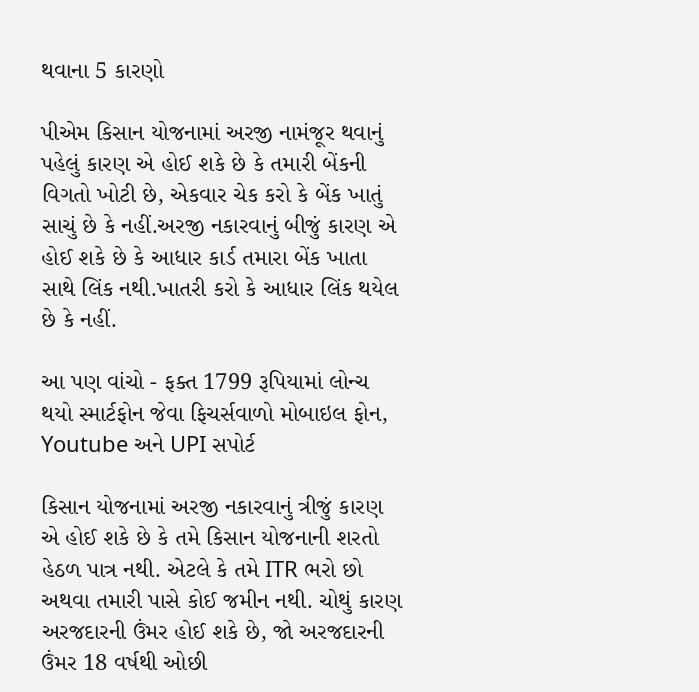થવાના 5 કારણો

પીએમ કિસાન યોજનામાં અરજી નામંજૂર થવાનું પહેલું કારણ એ હોઈ શકે છે કે તમારી બેંકની વિગતો ખોટી છે, એકવાર ચેક કરો કે બેંક ખાતું સાચું છે કે નહીં.અરજી નકારવાનું બીજું કારણ એ હોઈ શકે છે કે આધાર કાર્ડ તમારા બેંક ખાતા સાથે લિંક નથી.ખાતરી કરો કે આધાર લિંક થયેલ છે કે નહીં.

આ પણ વાંચો - ફક્ત 1799 રૂપિયામાં લોન્ચ થયો સ્માર્ટફોન જેવા ફિચર્સવાળો મોબાઇલ ફોન, Youtube અને UPI સપોર્ટ

કિસાન યોજનામાં અરજી નકારવાનું ત્રીજું કારણ એ હોઈ શકે છે કે તમે કિસાન યોજનાની શરતો હેઠળ પાત્ર નથી. એટલે કે તમે ITR ભરો છો અથવા તમારી પાસે કોઈ જમીન નથી. ચોથું કારણ અરજદારની ઉંમર હોઈ શકે છે, જો અરજદારની ઉંમર 18 વર્ષથી ઓછી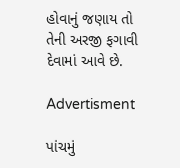હોવાનું જણાય તો તેની અરજી ફગાવી દેવામાં આવે છે.

Advertisment

પાંચમું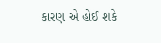કારણ એ હોઈ શકે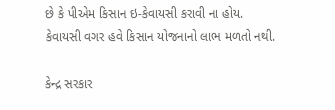છે કે પીએમ કિસાન ઇ-કેવાયસી કરાવી ના હોય. કેવાયસી વગર હવે કિસાન યોજનાનો લાભ મળતો નથી.

કેન્દ્ર સરકાર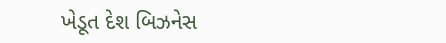ખેડૂત દેશ બિઝનેસ